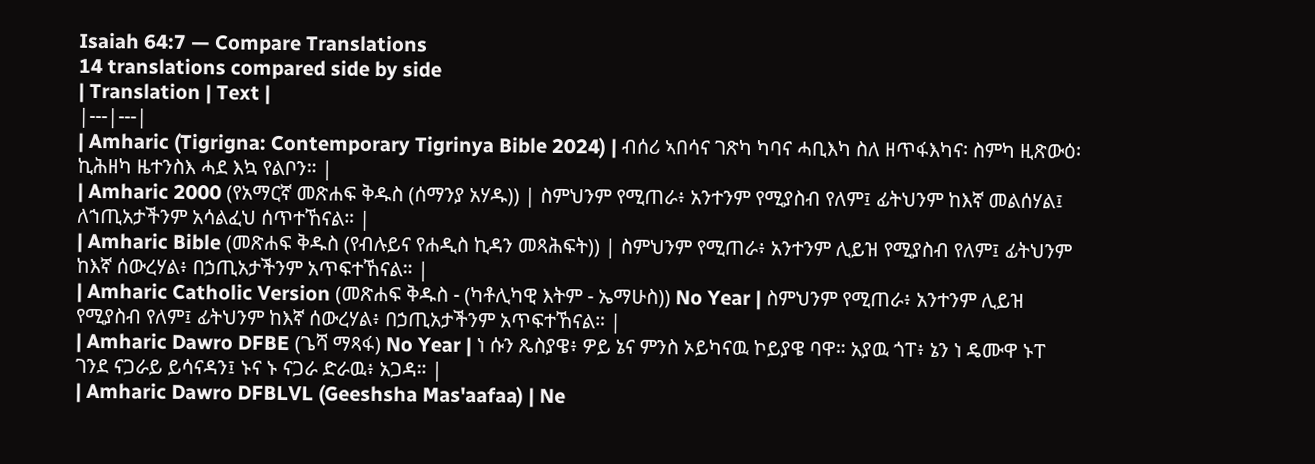Isaiah 64:7 — Compare Translations
14 translations compared side by side
| Translation | Text |
|---|---|
| Amharic (Tigrigna: Contemporary Tigrinya Bible 2024) | ብሰሪ ኣበሳና ገጽካ ካባና ሓቢእካ ስለ ዘጥፋእካና፡ ስምካ ዚጽውዕ፡ ኪሕዘካ ዜተንስእ ሓደ እኳ የልቦን። |
| Amharic 2000 (የአማርኛ መጽሐፍ ቅዱስ (ሰማንያ አሃዱ)) | ስምህንም የሚጠራ፥ አንተንም የሚያስብ የለም፤ ፊትህንም ከእኛ መልሰሃል፤ ለኀጢአታችንም አሳልፈህ ሰጥተኸናል። |
| Amharic Bible (መጽሐፍ ቅዱስ (የብሉይና የሐዲስ ኪዳን መጻሕፍት)) | ስምህንም የሚጠራ፥ አንተንም ሊይዝ የሚያስብ የለም፤ ፊትህንም ከእኛ ሰውረሃል፥ በኃጢአታችንም አጥፍተኸናል። |
| Amharic Catholic Version (መጽሐፍ ቅዱስ - (ካቶሊካዊ እትም - ኤማሁስ)) No Year | ስምህንም የሚጠራ፥ አንተንም ሊይዝ የሚያስብ የለም፤ ፊትህንም ከእኛ ሰውረሃል፥ በኃጢአታችንም አጥፍተኸናል። |
| Amharic Dawro DFBE (ጌሻ ማጻፋ) No Year | ነ ሱን ጼስያዌ፥ ዎይ ኔና ምንስ ኦይካናዉ ኮይያዌ ባዋ። አያዉ ጎፐ፥ ኔን ነ ዴሙዋ ኑፐ ገንደ ናጋራይ ይሳናዳን፤ ኑና ኑ ናጋራ ድራዉ፥ አጋዳ። |
| Amharic Dawro DFBLVL (Geeshsha Mas'aafaa) | Ne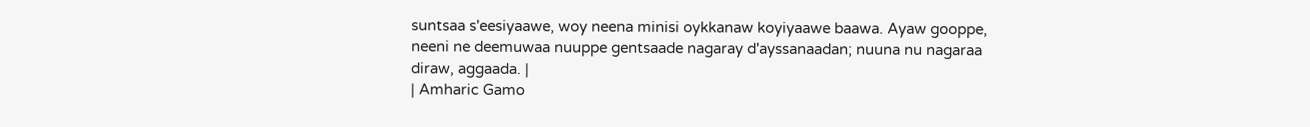suntsaa s'eesiyaawe, woy neena minisi oykkanaw koyiyaawe baawa. Ayaw gooppe, neeni ne deemuwaa nuuppe gentsaade nagaray d'ayssanaadan; nuuna nu nagaraa diraw, aggaada. |
| Amharic Gamo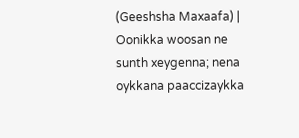(Geeshsha Maxaafa) | Oonikka woosan ne sunth xeygenna; nena oykkana paaccizaykka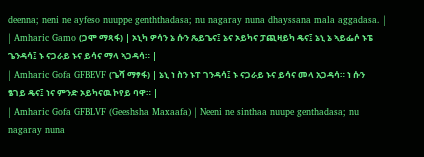deenna; neni ne ayfeso nuuppe genththadasa; nu nagaray nuna dhayssana mala aggadasa. |
| Amharic Gamo (ጋሞ ማጻፋ) | ኦኒካ ዎሳን ኔ ሱን ጼይጌና፤ ኔና ኦይካና ፓጪዛይካ ዴና፤ ኔኒ ኔ ኣይፌሶ ኑፔ ጌንዳሳ፤ ኑ ናጋራይ ኑና ይሳና ማላ ኣጋዳሳ። |
| Amharic Gofa GFBEVF (ጌሻ ማፃፋ) | ኔኒ ነ ስን ኑፐ ገንዳሳ፤ ኑ ናጋራይ ኑና ይሳና መላ አጋዳሳ። ነ ሱን ፄገይ ዴና፤ ነና ምንድ ኦይካናዉ ኮየይ ባዋ። |
| Amharic Gofa GFBLVF (Geeshsha Maxaafa) | Neeni ne sinthaa nuupe genthadasa; nu nagaray nuna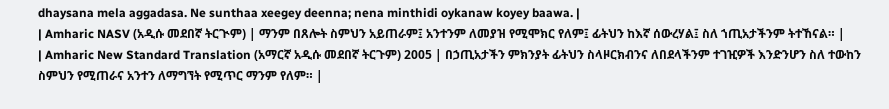dhaysana mela aggadasa. Ne sunthaa xeegey deenna; nena minthidi oykanaw koyey baawa. |
| Amharic NASV (አዲሱ መደበኛ ትርጒም) | ማንም በጸሎት ስምህን አይጠራም፤ አንተንም ለመያዝ የሚሞክር የለም፤ ፊትህን ከእኛ ሰውረሃል፤ ስለ ኀጢአታችንም ትተኸናል። |
| Amharic New Standard Translation (አማርኛ አዲሱ መደበኛ ትርጉም) 2005 | በኃጢአታችን ምክንያት ፊትህን ስላዞርክብንና ለበደላችንም ተገዢዎች እንድንሆን ስለ ተውከን ስምህን የሚጠራና አንተን ለማግኘት የሚጥር ማንም የለም። |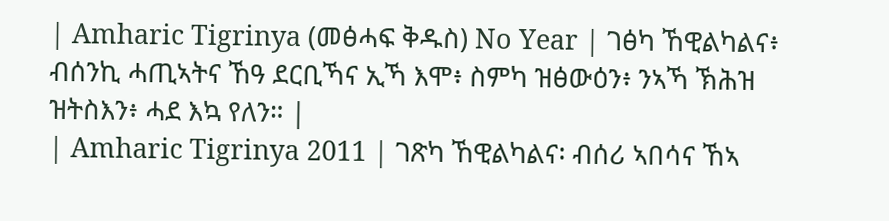| Amharic Tigrinya (መፅሓፍ ቅዱስ) No Year | ገፅካ ኸዊልካልና፥ ብሰንኪ ሓጢኣትና ኸዓ ደርቢኻና ኢኻ እሞ፥ ስምካ ዝፅውዕን፥ ንኣኻ ኽሕዝ ዝትስእን፥ ሓደ እኳ የለን። |
| Amharic Tigrinya 2011 | ገጽካ ኸዊልካልና፡ ብሰሪ ኣበሳና ኸኣ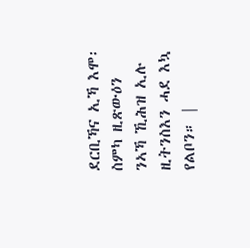ደርቢኻና ኢኻ እሞ፡ ስምካ ዚጽውዕን ንኣኻ ኺሕዝ ኢሉ ዚትንስእን ሓደ እኳ የልቦን። |